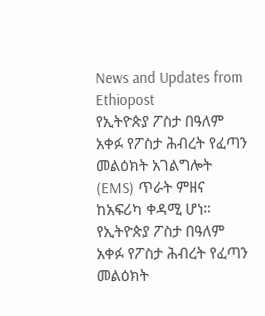News and Updates from Ethiopost
የኢትዮጵያ ፖስታ በዓለም አቀፉ የፖስታ ሕብረት የፈጣን መልዕክት አገልግሎት (EMS) ጥራት ምዘና ከአፍሪካ ቀዳሚ ሆነ።
የኢትዮጵያ ፖስታ በዓለም አቀፉ የፖስታ ሕብረት የፈጣን መልዕክት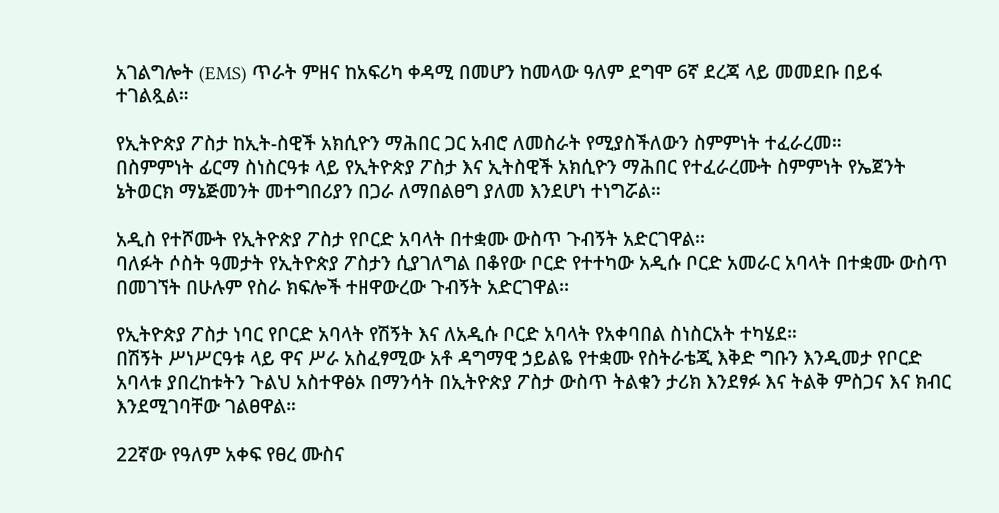አገልግሎት (EMS) ጥራት ምዘና ከአፍሪካ ቀዳሚ በመሆን ከመላው ዓለም ደግሞ 6ኛ ደረጃ ላይ መመደቡ በይፋ ተገልጿል።

የኢትዮጵያ ፖስታ ከኢት-ስዊች አክሲዮን ማሕበር ጋር አብሮ ለመስራት የሚያስችለውን ስምምነት ተፈራረመ።
በስምምነት ፊርማ ስነስርዓቱ ላይ የኢትዮጵያ ፖስታ እና ኢትስዊች አክሲዮን ማሕበር የተፈራረሙት ስምምነት የኤጀንት ኔትወርክ ማኔጅመንት መተግበሪያን በጋራ ለማበልፀግ ያለመ እንደሆነ ተነግሯል።

አዲስ የተሾሙት የኢትዮጵያ ፖስታ የቦርድ አባላት በተቋሙ ውስጥ ጉብኝት አድርገዋል፡፡
ባለፉት ሶስት ዓመታት የኢትዮጵያ ፖስታን ሲያገለግል በቆየው ቦርድ የተተካው አዲሱ ቦርድ አመራር አባላት በተቋሙ ውስጥ በመገኘት በሁሉም የስራ ክፍሎች ተዘዋውረው ጉብኝት አድርገዋል፡፡

የኢትዮጵያ ፖስታ ነባር የቦርድ አባላት የሽኝት እና ለአዲሱ ቦርድ አባላት የአቀባበል ስነስርአት ተካሄደ።
በሽኝት ሥነሥርዓቱ ላይ ዋና ሥራ አስፈፃሚው አቶ ዳግማዊ ኃይልዬ የተቋሙ የስትራቴጂ እቅድ ግቡን እንዲመታ የቦርድ አባላቱ ያበረከቱትን ጉልህ አስተዋፅኦ በማንሳት በኢትዮጵያ ፖስታ ውስጥ ትልቁን ታሪክ እንደፃፉ እና ትልቅ ምስጋና እና ክብር እንደሚገባቸው ገልፀዋል።

22ኛው የዓለም አቀፍ የፀረ ሙስና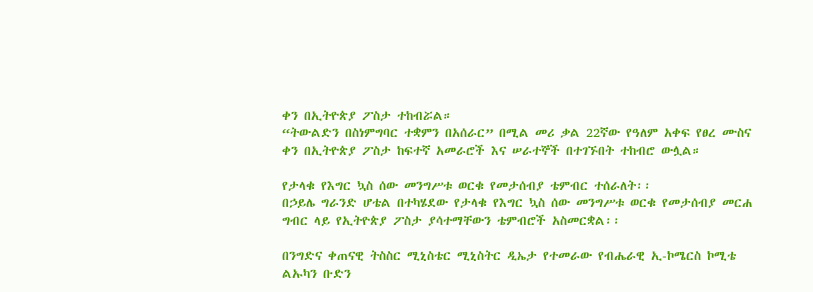ቀን በኢትዮጵያ ፖስታ ተከብሯል።
“ትውልድን በስነምግባር ተቋምን በአሰራር” በሚል መሪ ቃል 22ኛው የዓለም አቀፍ የፀረ ሙስና ቀን በኢትዮጵያ ፖስታ ከፍተኛ አመራሮች እና ሠራተኞች በተገኙበት ተከብሮ ውሏል።

የታላቁ የእግር ኳስ ሰው መንግሥቱ ወርቁ የመታሰብያ ቴምብር ተሰራለት፡፡
በኃይሌ ግራንድ ሆቴል በተካሄደው የታላቁ የእግር ኳስ ሰው መንግሥቱ ወርቁ የመታሰብያ መርሐ ግብር ላይ የኢትዮጵያ ፖስታ ያሳተማቸውን ቴምብሮች አስመርቋል፡፡

በንግድና ቀጠናዊ ትስስር ሚኒስቴር ሚኒስትር ዲኤታ የተመራው የብሔራዊ ኢ-ኮሜርስ ኮሚቴ ልኡካን ቡድን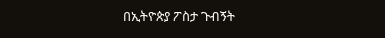በኢትዮጵያ ፖስታ ጉብኝት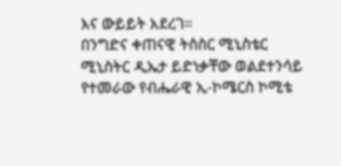እና ውይይት አደረገ።
በንግድና ቀጠናዊ ትስስር ሚኒስቴር ሚኒስትር ዲኤታ ይድነቃቸው ወልደተንሳይ የተመራው የብሔራዊ ኢ-ኮሜርስ ኮሚቴ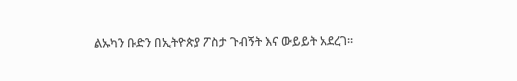ልኡካን ቡድን በኢትዮጵያ ፖስታ ጉብኝት እና ውይይት አደረገ፡፡